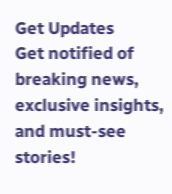Get Updates
Get notified of breaking news, exclusive insights, and must-see stories!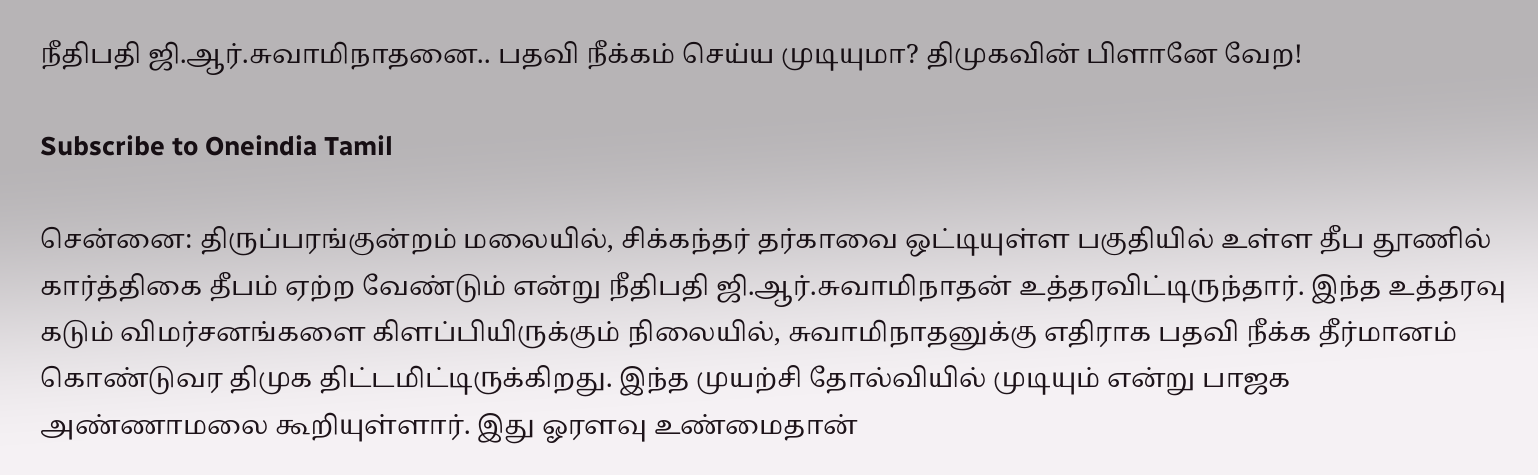நீதிபதி ஜி.ஆர்.சுவாமிநாதனை.. பதவி நீக்கம் செய்ய முடியுமா? திமுகவின் பிளானே வேற!

Subscribe to Oneindia Tamil

சென்னை: திருப்பரங்குன்றம் மலையில், சிக்கந்தர் தர்காவை ஒட்டியுள்ள பகுதியில் உள்ள தீப தூணில் கார்த்திகை தீபம் ஏற்ற வேண்டும் என்று நீதிபதி ஜி.ஆர்.சுவாமிநாதன் உத்தரவிட்டிருந்தார். இந்த உத்தரவு கடும் விமர்சனங்களை கிளப்பியிருக்கும் நிலையில், சுவாமிநாதனுக்கு எதிராக பதவி நீக்க தீர்மானம் கொண்டுவர திமுக திட்டமிட்டிருக்கிறது. இந்த முயற்சி தோல்வியில் முடியும் என்று பாஜக அண்ணாமலை கூறியுள்ளார். இது ஓரளவு உண்மைதான்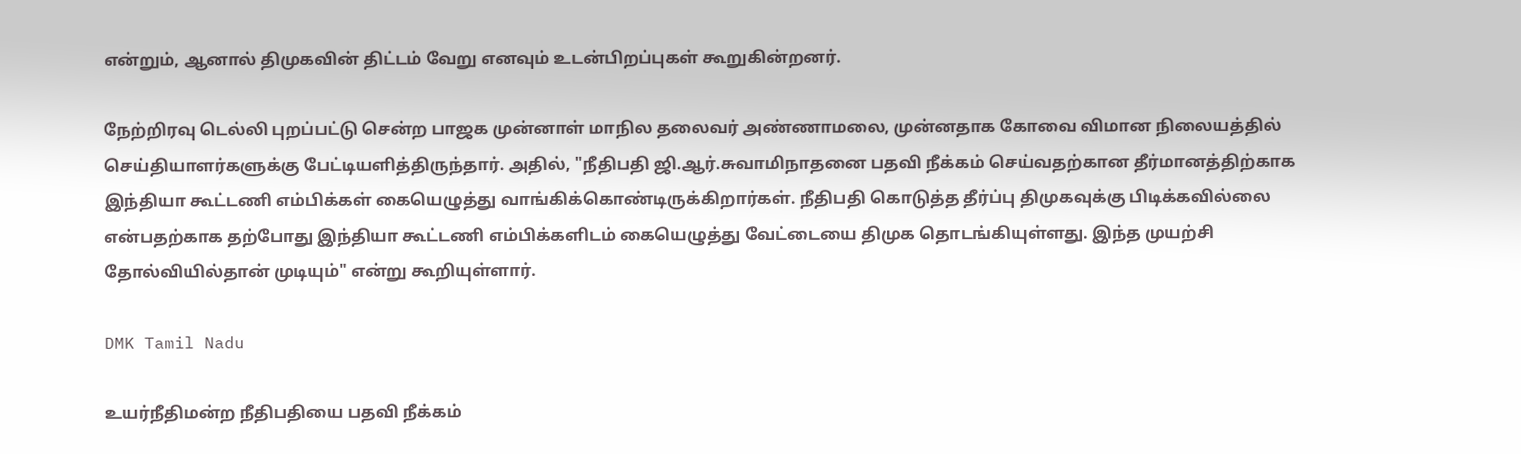என்றும், ஆனால் திமுகவின் திட்டம் வேறு எனவும் உடன்பிறப்புகள் கூறுகின்றனர்.

நேற்றிரவு டெல்லி புறப்பட்டு சென்ற பாஜக முன்னாள் மாநில தலைவர் அண்ணாமலை, முன்னதாக கோவை விமான நிலையத்தில் செய்தியாளர்களுக்கு பேட்டியளித்திருந்தார். அதில், "நீதிபதி ஜி.ஆர்.சுவாமிநாதனை பதவி நீக்கம் செய்வதற்கான தீர்மானத்திற்காக இந்தியா கூட்டணி எம்பிக்கள் கையெழுத்து வாங்கிக்கொண்டிருக்கிறார்கள். நீதிபதி கொடுத்த தீர்ப்பு திமுகவுக்கு பிடிக்கவில்லை என்பதற்காக தற்போது இந்தியா கூட்டணி எம்பிக்களிடம் கையெழுத்து வேட்டையை திமுக தொடங்கியுள்ளது. இந்த முயற்சி தோல்வியில்தான் முடியும்" என்று கூறியுள்ளார்.

DMK Tamil Nadu

உயர்நீதிமன்ற நீதிபதியை பதவி நீக்கம்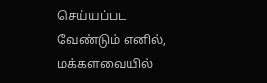செய்யப்பட வேண்டும் எனில், மக்களவையில்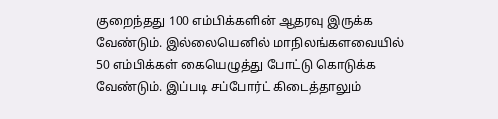குறைந்தது 100 எம்பிக்களின் ஆதரவு இருக்க வேண்டும். இல்லையெனில் மாநிலங்களவையில் 50 எம்பிக்கள் கையெழுத்து போட்டு கொடுக்க வேண்டும். இப்படி சப்போர்ட் கிடைத்தாலும்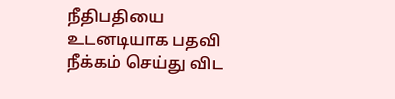நீதிபதியை உடனடியாக பதவி நீக்கம் செய்து விட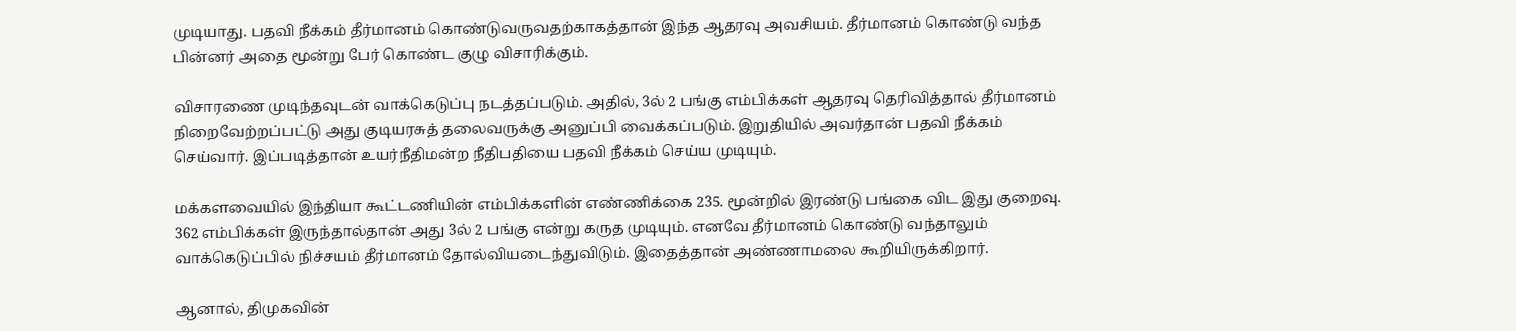முடியாது. பதவி நீக்கம் தீர்மானம் கொண்டுவருவதற்காகத்தான் இந்த ஆதரவு அவசியம். தீர்மானம் கொண்டு வந்த பின்னர் அதை மூன்று பேர் கொண்ட குழு விசாரிக்கும்.

விசாரணை முடிந்தவுடன் வாக்கெடுப்பு நடத்தப்படும். அதில், 3ல் 2 பங்கு எம்பிக்கள் ஆதரவு தெரிவித்தால் தீர்மானம் நிறைவேற்றப்பட்டு அது குடியரசுத் தலைவருக்கு அனுப்பி வைக்கப்படும். இறுதியில் அவர்தான் பதவி நீக்கம் செய்வார். இப்படித்தான் உயர்நீதிமன்ற நீதிபதியை பதவி நீக்கம் செய்ய முடியும்.

மக்களவையில் இந்தியா கூட்டணியின் எம்பிக்களின் எண்ணிக்கை 235. மூன்றில் இரண்டு பங்கை விட இது குறைவு. 362 எம்பிக்கள் இருந்தால்தான் அது 3ல் 2 பங்கு என்று கருத முடியும். எனவே தீர்மானம் கொண்டு வந்தாலும் வாக்கெடுப்பில் நிச்சயம் தீர்மானம் தோல்வியடைந்துவிடும். இதைத்தான் அண்ணாமலை கூறியிருக்கிறார்.

ஆனால், திமுகவின்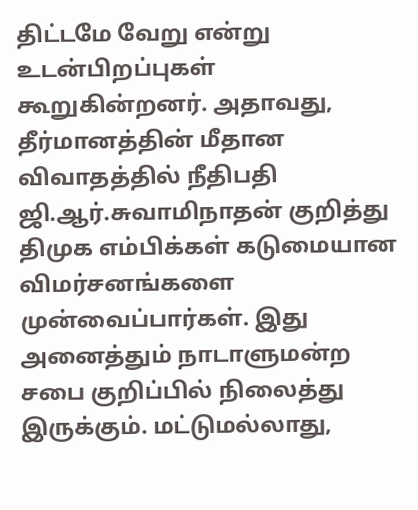திட்டமே வேறு என்று உடன்பிறப்புகள் கூறுகின்றனர். அதாவது, தீர்மானத்தின் மீதான விவாதத்தில் நீதிபதி ஜி.ஆர்.சுவாமிநாதன் குறித்து திமுக எம்பிக்கள் கடுமையான விமர்சனங்களை முன்வைப்பார்கள். இது அனைத்தும் நாடாளுமன்ற சபை குறிப்பில் நிலைத்து இருக்கும். மட்டுமல்லாது,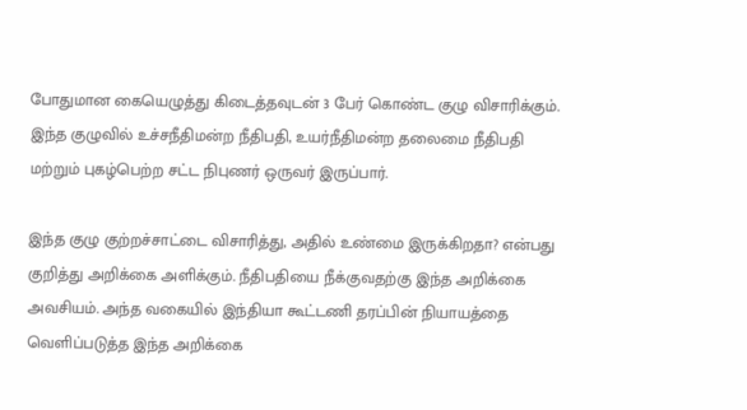போதுமான கையெழுத்து கிடைத்தவுடன் 3 பேர் கொண்ட குழு விசாரிக்கும். இந்த குழுவில் உச்சநீதிமன்ற நீதிபதி, உயர்நீதிமன்ற தலைமை நீதிபதி மற்றும் புகழ்பெற்ற சட்ட நிபுணர் ஒருவர் இருப்பார்.

இந்த குழு குற்றச்சாட்டை விசாரித்து, அதில் உண்மை இருக்கிறதா? என்பது குறித்து அறிக்கை அளிக்கும். நீதிபதியை நீக்குவதற்கு இந்த அறிக்கை அவசியம். அந்த வகையில் இந்தியா கூட்டணி தரப்பின் நியாயத்தை வெளிப்படுத்த இந்த அறிக்கை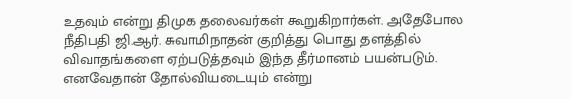உதவும் என்று திமுக தலைவர்கள் கூறுகிறார்கள். அதேபோல நீதிபதி ஜி.ஆர். சுவாமிநாதன் குறித்து பொது தளத்தில் விவாதங்களை ஏற்படுத்தவும் இந்த தீர்மானம் பயன்படும். எனவேதான் தோல்வியடையும் என்று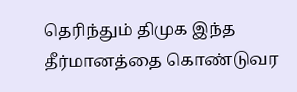தெரிந்தும் திமுக இந்த தீர்மானத்தை கொண்டுவர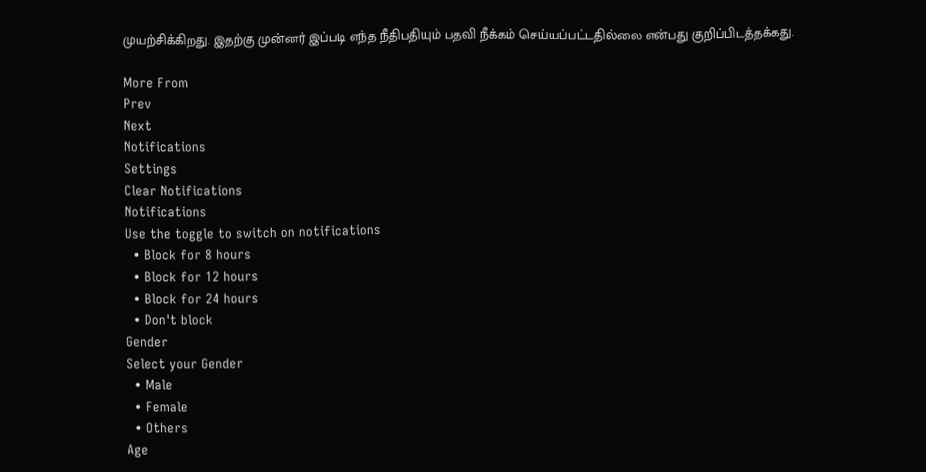முயற்சிக்கிறது. இதற்கு முன்னர் இப்படி எந்த நீதிபதியும் பதவி நீக்கம் செய்யப்பட்டதில்லை என்பது குறிப்பிடத்தக்கது.

More From
Prev
Next
Notifications
Settings
Clear Notifications
Notifications
Use the toggle to switch on notifications
  • Block for 8 hours
  • Block for 12 hours
  • Block for 24 hours
  • Don't block
Gender
Select your Gender
  • Male
  • Female
  • Others
Age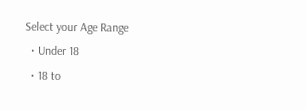Select your Age Range
  • Under 18
  • 18 to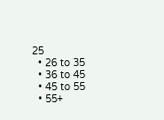25
  • 26 to 35
  • 36 to 45
  • 45 to 55
  • 55+